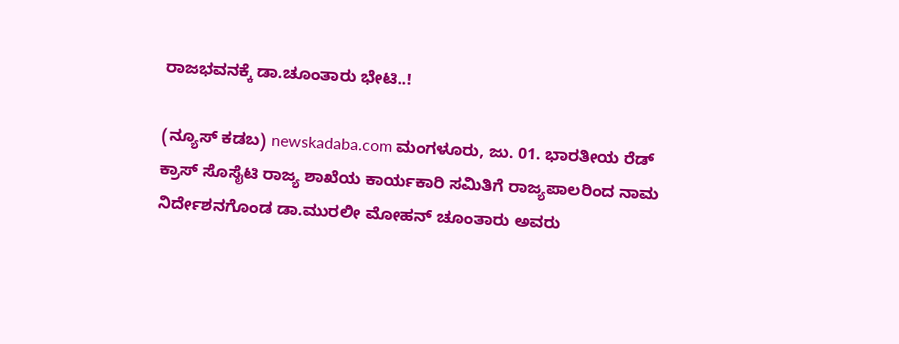ರಾಜಭವನಕ್ಕೆ ಡಾ.ಚೂಂತಾರು ಭೇಟಿ..!

(ನ್ಯೂಸ್ ಕಡಬ) newskadaba.com ಮಂಗಳೂರು, ಜು. 01. ಭಾರತೀಯ ರೆಡ್ ಕ್ರಾಸ್ ಸೊಸೈಟಿ ರಾಜ್ಯ ಶಾಖೆಯ ಕಾರ್ಯಕಾರಿ ಸಮಿತಿಗೆ ರಾಜ್ಯಪಾಲರಿಂದ ನಾಮ ನಿರ್ದೇಶನಗೊಂಡ ಡಾ.ಮುರಲೀ ಮೋಹನ್ ಚೂಂತಾರು ಅವರು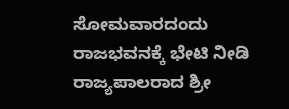ಸೋಮವಾರದಂದು ರಾಜಭವನಕ್ಕೆ ಭೇಟಿ ನೀಡಿ ರಾಜ್ಯಪಾಲರಾದ ಶ್ರೀ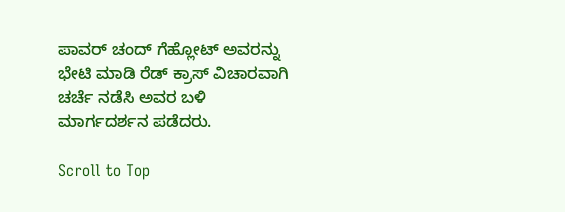ಪಾವರ್ ಚಂದ್ ಗೆಹ್ಲೋಟ್ ಅವರನ್ನು ಭೇಟಿ ಮಾಡಿ ರೆಡ್ ಕ್ರಾಸ್ ವಿಚಾರವಾಗಿ ಚರ್ಚೆ ನಡೆಸಿ ಅವರ ಬಳಿ‌ ಮಾರ್ಗದರ್ಶನ ಪಡೆದರು.

Scroll to Top